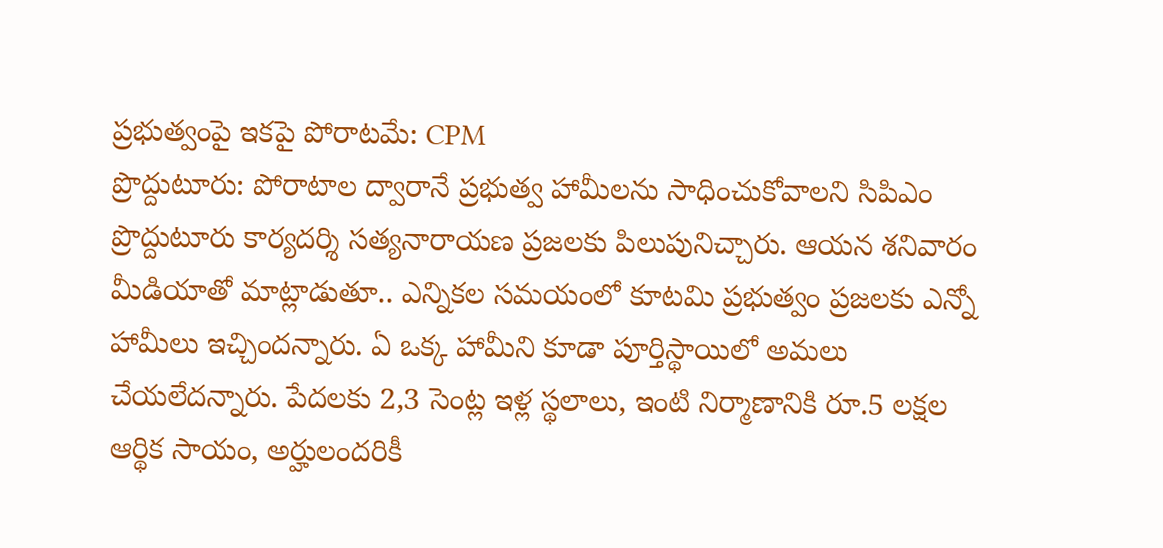ప్రభుత్వంపై ఇకపై పోరాటమే: CPM
ప్రొద్దుటూరు: పోరాటాల ద్వారానే ప్రభుత్వ హామీలను సాధించుకోవాలని సిపిఎం ప్రొద్దుటూరు కార్యదర్శి సత్యనారాయణ ప్రజలకు పిలుపునిచ్చారు. ఆయన శనివారం మీడియాతో మాట్లాడుతూ.. ఎన్నికల సమయంలో కూటమి ప్రభుత్వం ప్రజలకు ఎన్నో హామీలు ఇచ్చిందన్నారు. ఏ ఒక్క హామీని కూడా పూర్తిస్థాయిలో అమలు చేయలేదన్నారు. పేదలకు 2,3 సెంట్ల ఇళ్ల స్థలాలు, ఇంటి నిర్మాణానికి రూ.5 లక్షల ఆర్థిక సాయం, అర్హులందరికీ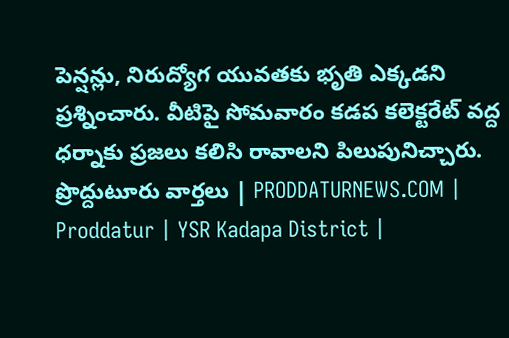పెన్షన్లు, నిరుద్యోగ యువతకు భృతి ఎక్కడని ప్రశ్నించారు. వీటిపై సోమవారం కడప కలెక్టరేట్ వద్ద ధర్నాకు ప్రజలు కలిసి రావాలని పిలుపునిచ్చారు.
ప్రొద్దుటూరు వార్తలు | PRODDATURNEWS.COM | Proddatur | YSR Kadapa District |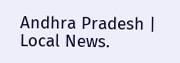Andhra Pradesh | Local News.